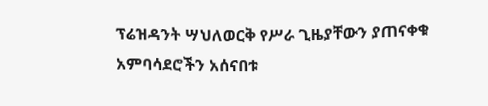ፕሬዝዳንት ሣህለወርቅ የሥራ ጊዜያቸውን ያጠናቀቁ አምባሳደሮችን አሰናበቱ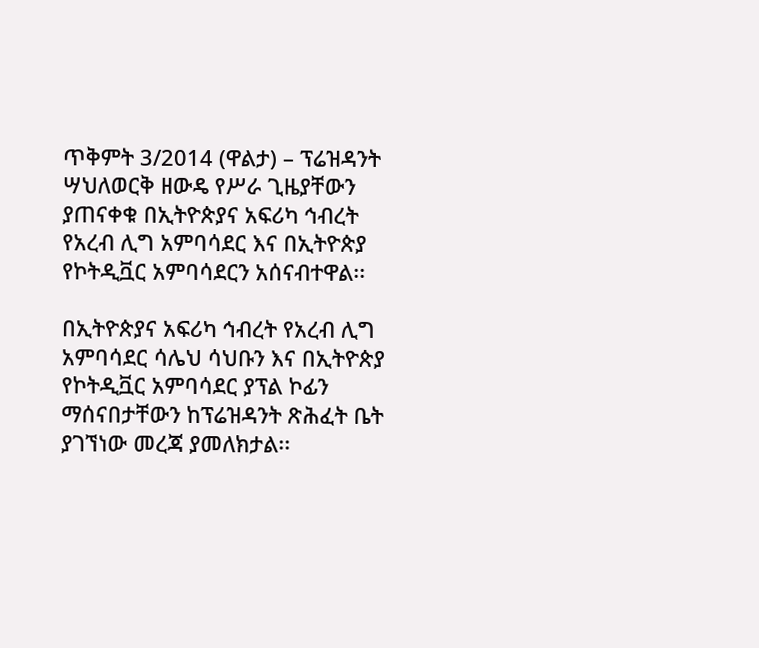ጥቅምት 3/2014 (ዋልታ) – ፕሬዝዳንት ሣህለወርቅ ዘውዴ የሥራ ጊዜያቸውን ያጠናቀቁ በኢትዮጵያና አፍሪካ ኅብረት የአረብ ሊግ አምባሳደር እና በኢትዮጵያ የኮትዲቯር አምባሳደርን አሰናብተዋል፡፡

በኢትዮጵያና አፍሪካ ኅብረት የአረብ ሊግ አምባሳደር ሳሌህ ሳህቡን እና በኢትዮጵያ የኮትዲቯር አምባሳደር ያፕል ኮፊን ማሰናበታቸውን ከፕሬዝዳንት ጽሕፈት ቤት ያገኘነው መረጃ ያመለክታል፡፡